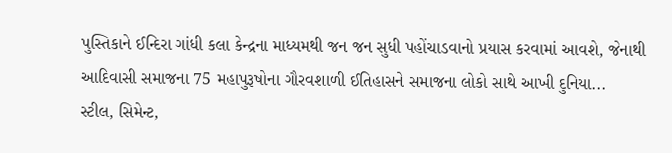પુસ્તિકાને ઈન્દિરા ગાંધી કલા કેન્દ્રના માધ્યમથી જન જન સુધી પહોંચાડવાનો પ્રયાસ કરવામાં આવશે, જેનાથી આદિવાસી સમાજના 75 મહાપુરૂષોના ગૌરવશાળી ઈતિહાસને સમાજના લોકો સાથે આખી દુનિયા...
સ્ટીલ, સિમેન્ટ,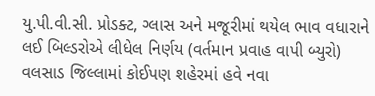યુ.પી.વી.સી. પ્રોડક્ટ, ગ્લાસ અને મજૂરીમાં થયેલ ભાવ વધારાને લઈ બિલ્ડરોએ લીધેલ નિર્ણય (વર્તમાન પ્રવાહ વાપી બ્યુરો) વલસાડ જિલ્લામાં કોઈપણ શહેરમાં હવે નવા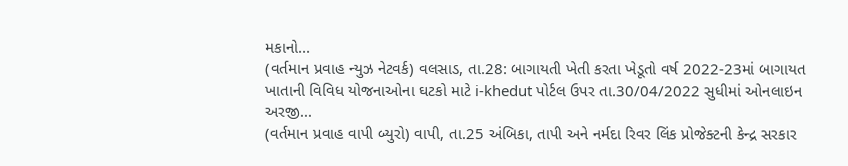મકાનો...
(વર્તમાન પ્રવાહ ન્યુઝ નેટવર્ક) વલસાડ, તા.28: બાગાયતી ખેતી કરતા ખેડૂતો વર્ષ 2022-23માં બાગાયત ખાતાની વિવિધ યોજનાઓના ઘટકો માટે i-khedut પોર્ટલ ઉપર તા.30/04/2022 સુધીમાં ઓનલાઇન અરજી...
(વર્તમાન પ્રવાહ વાપી બ્યુરો) વાપી, તા.25 અંબિકા, તાપી અને નર્મદા રિવર લિંક પ્રોજેક્ટની કેન્દ્ર સરકાર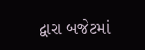દ્વારા બજેટમાં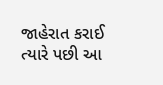જાહેરાત કરાઈ ત્યારે પછી આ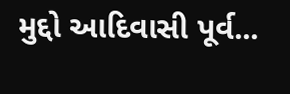મુદ્દો આદિવાસી પૂર્વ...